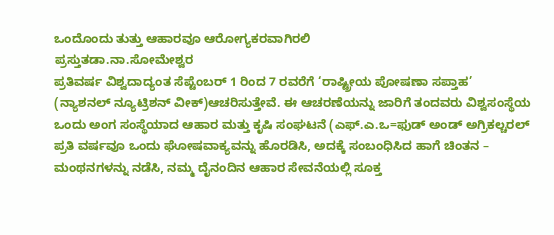ಒಂದೊಂದು ತುತ್ತು ಆಹಾರವೂ ಆರೋಗ್ಯಕರವಾಗಿರಲಿ
ಪ್ರಸ್ತುತಡಾ.ನಾ.ಸೋಮೇಶ್ವರ
ಪ್ರತಿವರ್ಷ ವಿಶ್ವದಾದ್ಯಂತ ಸೆಪ್ಟೆಂಬರ್ 1 ರಿಂದ 7 ರವರೆಗೆ ‘ರಾಷ್ಟ್ರೀಯ ಪೋಷಣಾ ಸಪ್ತಾಹ’ (ನ್ಯಾಶನಲ್ ನ್ಯೂಟ್ರಿಶನ್ ವೀಕ್)ಆಚರಿಸುತ್ತೇವೆ. ಈ ಆಚರಣೆಯನ್ನು ಜಾರಿಗೆ ತಂದವರು ವಿಶ್ವಸಂಸ್ಥೆಯ ಒಂದು ಅಂಗ ಸಂಸ್ಥೆಯಾದ ಆಹಾರ ಮತ್ತು ಕೃಷಿ ಸಂಘಟನೆ (ಎಫ್.ಎ.ಒ=ಫುಡ್ ಅಂಡ್ ಅಗ್ರಿಕಲ್ಚರಲ್
ಪ್ರತಿ ವರ್ಷವೂ ಒಂದು ಘೋಷವಾಕ್ಯವನ್ನು ಹೊರಡಿಸಿ, ಅದಕ್ಕೆ ಸಂಬಂಧಿಸಿದ ಹಾಗೆ ಚಿಂತನ – ಮಂಥನಗಳನ್ನು ನಡೆಸಿ, ನಮ್ಮ ದೈನಂದಿನ ಆಹಾರ ಸೇವನೆಯಲ್ಲಿ ಸೂಕ್ತ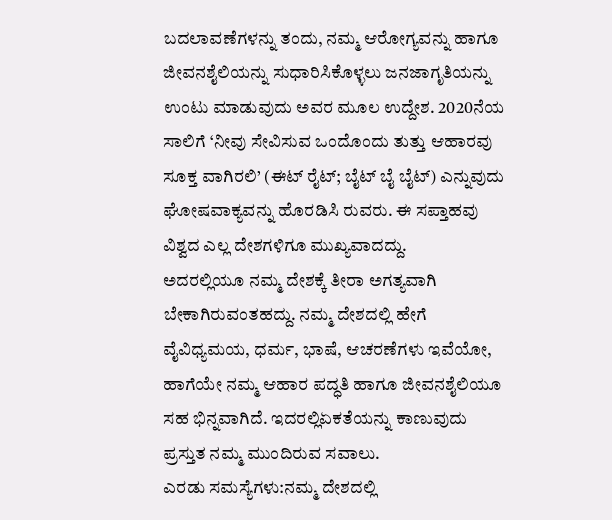ಬದಲಾವಣೆಗಳನ್ನು ತಂದು, ನಮ್ಮ ಆರೋಗ್ಯವನ್ನು ಹಾಗೂ ಜೀವನಶೈಲಿಯನ್ನು ಸುಧಾರಿಸಿಕೊಳ್ಳಲು ಜನಜಾಗೃತಿಯನ್ನು ಉಂಟು ಮಾಡುವುದು ಅವರ ಮೂಲ ಉದ್ದೇಶ. 2020ನೆಯ ಸಾಲಿಗೆ ‘ನೀವು ಸೇವಿಸುವ ಒಂದೊಂದು ತುತ್ತು ಆಹಾರವು ಸೂಕ್ತ ವಾಗಿರಲಿ’ (ಈಟ್ ರೈಟ್; ಬೈಟ್ ಬೈ ಬೈಟ್) ಎನ್ನುವುದು ಘೋಷವಾಕ್ಯವನ್ನು ಹೊರಡಿಸಿ ರುವರು. ಈ ಸಪ್ತಾಹವು ವಿಶ್ವದ ಎಲ್ಲ ದೇಶಗಳಿಗೂ ಮುಖ್ಯವಾದದ್ದು.
ಅದರಲ್ಲಿಯೂ ನಮ್ಮ ದೇಶಕ್ಕೆ ತೀರಾ ಅಗತ್ಯವಾಗಿ ಬೇಕಾಗಿರುವಂತಹದ್ದು. ನಮ್ಮ ದೇಶದಲ್ಲಿ ಹೇಗೆ ವೈವಿಧ್ಯಮಯ, ಧರ್ಮ, ಭಾಷೆ, ಆಚರಣೆಗಳು ಇವೆಯೋ, ಹಾಗೆಯೇ ನಮ್ಮ ಆಹಾರ ಪದ್ಧತಿ ಹಾಗೂ ಜೀವನಶೈಲಿಯೂ ಸಹ ಭಿನ್ನವಾಗಿದೆ. ಇದರಲ್ಲಿಏಕತೆಯನ್ನು ಕಾಣುವುದು ಪ್ರಸ್ತುತ ನಮ್ಮ ಮುಂದಿರುವ ಸವಾಲು.
ಎರಡು ಸಮಸ್ಯೆಗಳು:ನಮ್ಮ ದೇಶದಲ್ಲಿ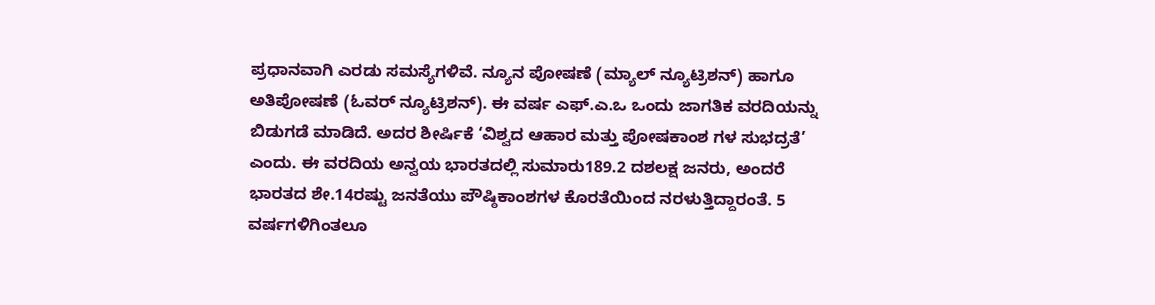ಪ್ರಧಾನವಾಗಿ ಎರಡು ಸಮಸ್ಯೆಗಳಿವೆ. ನ್ಯೂನ ಪೋಷಣೆ (ಮ್ಯಾಲ್ ನ್ಯೂಟ್ರಿಶನ್) ಹಾಗೂ ಅತಿಪೋಷಣೆ (ಓವರ್ ನ್ಯೂಟ್ರಿಶನ್). ಈ ವರ್ಷ ಎಫ್.ಎ.ಒ ಒಂದು ಜಾಗತಿಕ ವರದಿಯನ್ನು ಬಿಡುಗಡೆ ಮಾಡಿದೆ. ಅದರ ಶೀರ್ಷಿಕೆ ‘ವಿಶ್ವದ ಆಹಾರ ಮತ್ತು ಪೋಷಕಾಂಶ ಗಳ ಸುಭದ್ರತೆ’ ಎಂದು. ಈ ವರದಿಯ ಅನ್ವಯ ಭಾರತದಲ್ಲಿ ಸುಮಾರು189.2 ದಶಲಕ್ಷ ಜನರು, ಅಂದರೆ ಭಾರತದ ಶೇ.14ರಷ್ಟು ಜನತೆಯು ಪೌಷ್ಠಿಕಾಂಶಗಳ ಕೊರತೆಯಿಂದ ನರಳುತ್ತಿದ್ದಾರಂತೆ. 5 ವರ್ಷಗಳಿಗಿಂತಲೂ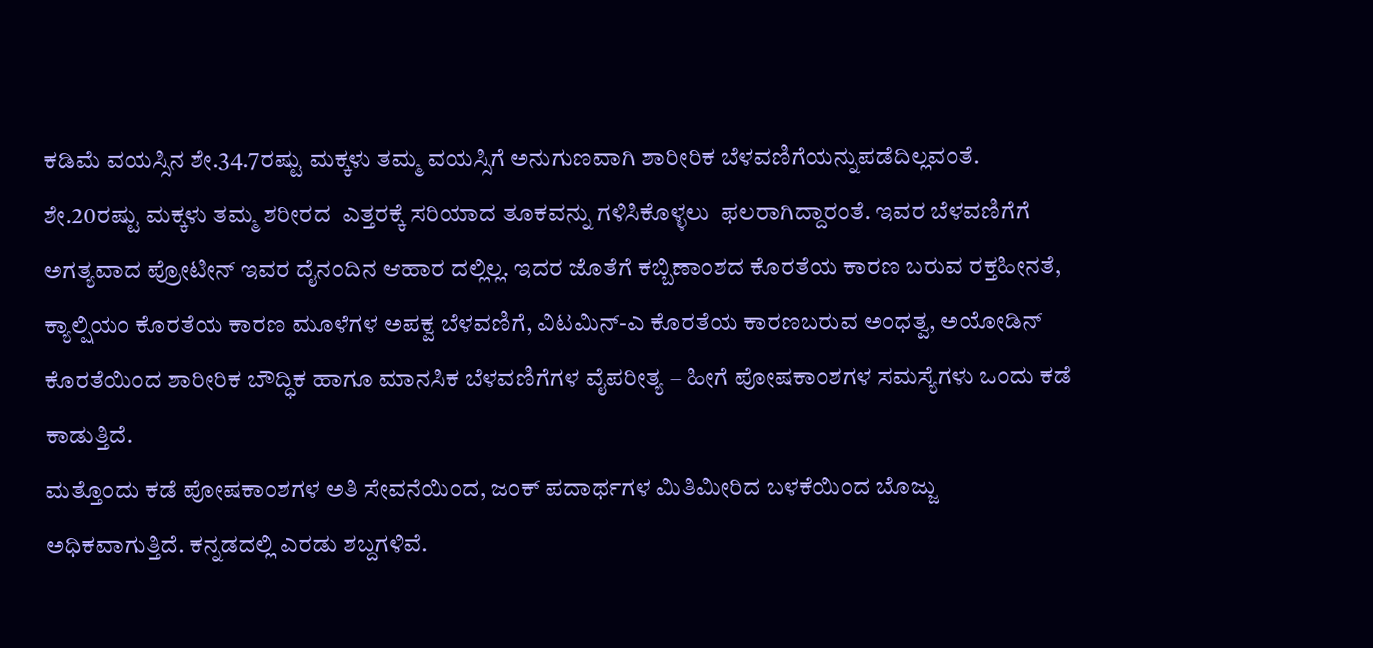ಕಡಿಮೆ ವಯಸ್ಸಿನ ಶೇ.34.7ರಷ್ಟು ಮಕ್ಕಳು ತಮ್ಮ ವಯಸ್ಸಿಗೆ ಅನುಗುಣವಾಗಿ ಶಾರೀರಿಕ ಬೆಳವಣಿಗೆಯನ್ನುಪಡೆದಿಲ್ಲವಂತೆ. ಶೇ.20ರಷ್ಟು ಮಕ್ಕಳು ತಮ್ಮ ಶರೀರದ  ಎತ್ತರಕ್ಕೆ ಸರಿಯಾದ ತೂಕವನ್ನು ಗಳಿಸಿಕೊಳ್ಳಲು  ಫಲರಾಗಿದ್ದಾರಂತೆ. ಇವರ ಬೆಳವಣಿಗೆಗೆ ಅಗತ್ಯವಾದ ಪ್ರೋಟೀನ್ ಇವರ ದೈನಂದಿನ ಆಹಾರ ದಲ್ಲಿಲ್ಲ. ಇದರ ಜೊತೆಗೆ ಕಬ್ಬಿಣಾಂಶದ ಕೊರತೆಯ ಕಾರಣ ಬರುವ ರಕ್ತಹೀನತೆ, ಕ್ಯಾಲ್ಷಿಯಂ ಕೊರತೆಯ ಕಾರಣ ಮೂಳೆಗಳ ಅಪಕ್ವ ಬೆಳವಣಿಗೆ, ವಿಟಮಿನ್-ಎ ಕೊರತೆಯ ಕಾರಣಬರುವ ಅಂಧತ್ವ, ಅಯೋಡಿನ್ ಕೊರತೆಯಿಂದ ಶಾರೀರಿಕ ಬೌದ್ಧಿಕ ಹಾಗೂ ಮಾನಸಿಕ ಬೆಳವಣಿಗೆಗಳ ವೈಪರೀತ್ಯ – ಹೀಗೆ ಪೋಷಕಾಂಶಗಳ ಸಮಸ್ಯೆಗಳು ಒಂದು ಕಡೆ ಕಾಡುತ್ತಿದೆ.
ಮತ್ತೊಂದು ಕಡೆ ಪೋಷಕಾಂಶಗಳ ಅತಿ ಸೇವನೆಯಿಂದ, ಜಂಕ್ ಪದಾರ್ಥಗಳ ಮಿತಿಮೀರಿದ ಬಳಕೆಯಿಂದ ಬೊಜ್ಜು ಅಧಿಕವಾಗುತ್ತಿದೆ. ಕನ್ನಡದಲ್ಲಿ ಎರಡು ಶಬ್ದಗಳಿವೆ.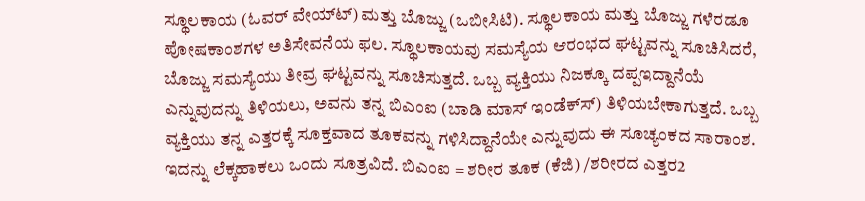ಸ್ಥೂಲಕಾಯ (ಓವರ್ ವೇಯ್‌ಟ್‌) ಮತ್ತು ಬೊಜ್ಜು (ಒಬೀಸಿಟಿ). ಸ್ಥೂಲಕಾಯ ಮತ್ತು ಬೊಜ್ಜು ಗಳೆರಡೂ ಪೋಷಕಾಂಶಗಳ ಅತಿಸೇವನೆಯ ಫಲ. ಸ್ಥೂಲಕಾಯವು ಸಮಸ್ಯೆಯ ಆರಂಭದ ಘಟ್ಟವನ್ನು ಸೂಚಿಸಿದರೆ, ಬೊಜ್ಜು ಸಮಸ್ಯೆಯು ತೀವ್ರ ಘಟ್ಟವನ್ನು ಸೂಚಿಸುತ್ತದೆ. ಒಬ್ಬ ವ್ಯಕ್ತಿಯು ನಿಜಕ್ಕೂ ದಪ್ಪಇದ್ದಾನೆಯೆ ಎನ್ನುವುದನ್ನು ತಿಳಿಯಲು, ಅವನು ತನ್ನ ಬಿಎಂಐ (ಬಾಡಿ ಮಾಸ್ ಇಂಡೆಕ್‌ಸ್‌) ತಿಳಿಯಬೇಕಾಗುತ್ತದೆ. ಒಬ್ಬ ವ್ಯಕ್ತಿಯು ತನ್ನ ಎತ್ತರಕ್ಕೆ ಸೂಕ್ತವಾದ ತೂಕವನ್ನು ಗಳಿಸಿದ್ದಾನೆಯೇ ಎನ್ನುವುದು ಈ ಸೂಚ್ಯಂಕದ ಸಾರಾಂಶ. ಇದನ್ನು ಲೆಕ್ಕಹಾಕಲು ಒಂದು ಸೂತ್ರವಿದೆ. ಬಿಎಂಐ = ಶರೀರ ತೂಕ (ಕೆಜಿ) /ಶರೀರದ ಎತ್ತರ2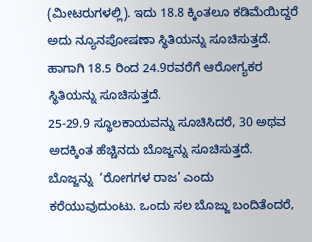(ಮೀಟರುಗಳಲ್ಲಿ). ಇದು 18.8 ಕ್ಕಿಂತಲೂ ಕಡಿಮೆಯಿದ್ದರೆ ಅದು ನ್ಯೂನಪೋಷಣಾ ಸ್ಥಿತಿಯನ್ನು ಸೂಚಿಸುತ್ತದೆ. ಹಾಗಾಗಿ 18.5 ರಿಂದ 24.9ರವರೆಗೆ ಆರೋಗ್ಯಕರ ಸ್ಥಿತಿಯನ್ನು ಸೂಚಿಸುತ್ತದೆ.
25-29.9 ಸ್ಥೂಲಕಾಯವನ್ನು ಸೂಚಿಸಿದರೆ, 30 ಅಥವ ಅದಕ್ಕಿಂತ ಹೆಚ್ಚಿನದು ಬೊಜ್ಜನ್ನು ಸೂಚಿಸುತ್ತದೆ. ಬೊಜ್ಜನ್ನು  ‘ರೋಗಗಳ ರಾಜ’ ಎಂದು ಕರೆಯುವುದುಂಟು. ಒಂದು ಸಲ ಬೊಜ್ಜು ಬಂದಿತೆಂದರೆ,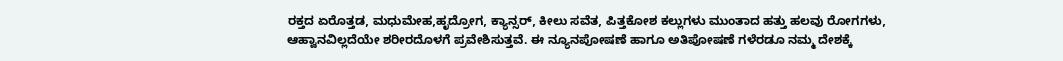ರಕ್ತದ ಏರೊತ್ತಡ, ಮಧುಮೇಹ,ಹೃದ್ರೋಗ, ಕ್ಯಾನ್ಸರ್, ಕೀಲು ಸವೆತ, ಪಿತ್ತಕೋಶ ಕಲ್ಲುಗಳು ಮುಂತಾದ ಹತ್ತು ಹಲವು ರೋಗಗಳು, ಆಹ್ವಾನವಿಲ್ಲದೆಯೇ ಶರೀರದೊಳಗೆ ಪ್ರವೇಶಿಸುತ್ತವೆ. ಈ ನ್ಯೂನಪೋಷಣೆ ಹಾಗೂ ಅತಿಪೋಷಣೆ ಗಳೆರಡೂ ನಮ್ಮ ದೇಶಕ್ಕೆ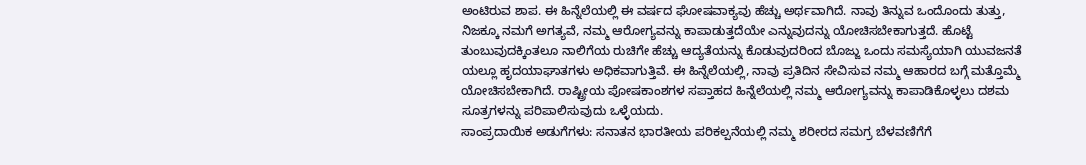ಅಂಟಿರುವ ಶಾಪ. ಈ ಹಿನ್ನೆಲೆಯಲ್ಲಿ ಈ ವರ್ಷದ ಘೋಷವಾಕ್ಯವು ಹೆಚ್ಚು ಅರ್ಥವಾಗಿದೆ. ನಾವು ತಿನ್ನುವ ಒಂದೊಂದು ತುತ್ತು, ನಿಜಕ್ಕೂ ನಮಗೆ ಅಗತ್ಯವೆ, ನಮ್ಮ ಆರೋಗ್ಯವನ್ನು ಕಾಪಾಡುತ್ತದೆಯೇ ಎನ್ನುವುದನ್ನು ಯೋಚಿಸಬೇಕಾಗುತ್ತದೆ. ಹೊಟ್ಟೆ ತುಂಬುವುದಕ್ಕಿಂತಲೂ ನಾಲಿಗೆಯ ರುಚಿಗೇ ಹೆಚ್ಚು ಆದ್ಯತೆಯನ್ನು ಕೊಡುವುದರಿಂದ ಬೊಜ್ಜು ಒಂದು ಸಮಸ್ಯೆಯಾಗಿ ಯುವಜನತೆ ಯಲ್ಲೂ ಹೃದಯಾಘಾತಗಳು ಅಧಿಕವಾಗುತ್ತಿವೆ. ಈ ಹಿನ್ನೆಲೆಯಲ್ಲಿ, ನಾವು ಪ್ರತಿದಿನ ಸೇವಿಸುವ ನಮ್ಮ ಆಹಾರದ ಬಗ್ಗೆ ಮತ್ತೊಮ್ಮೆ ಯೋಚಿಸಬೇಕಾಗಿದೆ. ರಾಷ್ಟ್ರೀಯ ಪೋಷಕಾಂಶಗಳ ಸಪ್ತಾಹದ ಹಿನ್ನೆಲೆಯಲ್ಲಿ ನಮ್ಮ ಆರೋಗ್ಯವನ್ನು ಕಾಪಾಡಿಕೊಳ್ಳಲು ದಶಮ ಸೂತ್ರಗಳನ್ನು ಪರಿಪಾಲಿಸುವುದು ಒಳ್ಳೆಯದು.
ಸಾಂಪ್ರದಾಯಿಕ ಅಡುಗೆಗಳು: ಸನಾತನ ಭಾರತೀಯ ಪರಿಕಲ್ಪನೆಯಲ್ಲಿ ನಮ್ಮ ಶರೀರದ ಸಮಗ್ರ ಬೆಳವಣಿಗೆಗೆ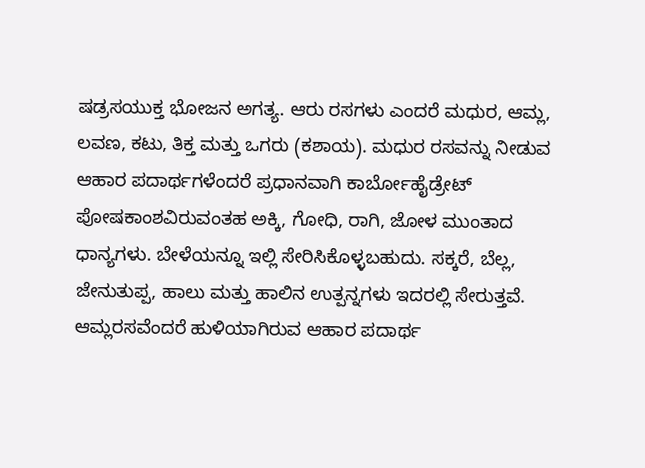ಷಡ್ರಸಯುಕ್ತ ಭೋಜನ ಅಗತ್ಯ. ಆರು ರಸಗಳು ಎಂದರೆ ಮಧುರ, ಆಮ್ಲ, ಲವಣ, ಕಟು, ತಿಕ್ತ ಮತ್ತು ಒಗರು (ಕಶಾಯ). ಮಧುರ ರಸವನ್ನು ನೀಡುವ ಆಹಾರ ಪದಾರ್ಥಗಳೆಂದರೆ ಪ್ರಧಾನವಾಗಿ ಕಾರ್ಬೋಹೈಡ್ರೇಟ್ ಪೋಷಕಾಂಶವಿರುವಂತಹ ಅಕ್ಕಿ, ಗೋಧಿ, ರಾಗಿ, ಜೋಳ ಮುಂತಾದ ಧಾನ್ಯಗಳು. ಬೇಳೆಯನ್ನೂ ಇಲ್ಲಿ ಸೇರಿಸಿಕೊಳ್ಳಬಹುದು. ಸಕ್ಕರೆ, ಬೆಲ್ಲ, ಜೇನುತುಪ್ಪ, ಹಾಲು ಮತ್ತು ಹಾಲಿನ ಉತ್ಪನ್ನಗಳು ಇದರಲ್ಲಿ ಸೇರುತ್ತವೆ.
ಆಮ್ಲರಸವೆಂದರೆ ಹುಳಿಯಾಗಿರುವ ಆಹಾರ ಪದಾರ್ಥ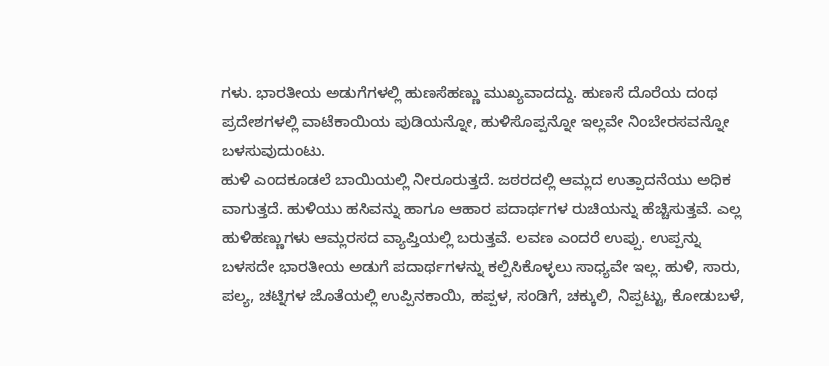ಗಳು. ಭಾರತೀಯ ಅಡುಗೆಗಳಲ್ಲಿ ಹುಣಸೆಹಣ್ಣು ಮುಖ್ಯವಾದದ್ದು. ಹುಣಸೆ ದೊರೆಯ ದಂಥ ಪ್ರದೇಶಗಳಲ್ಲಿ ವಾಟೆಕಾಯಿಯ ಪುಡಿಯನ್ನೋ, ಹುಳಿಸೊಪ್ಪನ್ನೋ ಇಲ್ಲವೇ ನಿಂಬೇರಸವನ್ನೋ ಬಳಸುವುದುಂಟು.
ಹುಳಿ ಎಂದಕೂಡಲೆ ಬಾಯಿಯಲ್ಲಿ ನೀರೂರುತ್ತದೆ. ಜಠರದಲ್ಲಿ ಆಮ್ಲದ ಉತ್ಪಾದನೆಯು ಅಧಿಕ ವಾಗುತ್ತದೆ. ಹುಳಿಯು ಹಸಿವನ್ನು ಹಾಗೂ ಆಹಾರ ಪದಾರ್ಥಗಳ ರುಚಿಯನ್ನು ಹೆಚ್ಚಿಸುತ್ತವೆ. ಎಲ್ಲ ಹುಳಿಹಣ್ಣುಗಳು ಆಮ್ಲರಸದ ವ್ಯಾಪ್ತಿಯಲ್ಲಿ ಬರುತ್ತವೆ. ಲವಣ ಎಂದರೆ ಉಪ್ಪು. ಉಪ್ಪನ್ನು ಬಳಸದೇ ಭಾರತೀಯ ಅಡುಗೆ ಪದಾರ್ಥಗಳನ್ನು ಕಲ್ಪಿಸಿಕೊಳ್ಳಲು ಸಾಧ್ಯವೇ ಇಲ್ಲ. ಹುಳಿ, ಸಾರು, ಪಲ್ಯ, ಚಟ್ನಿಗಳ ಜೊತೆಯಲ್ಲಿ ಉಪ್ಪಿನಕಾಯಿ, ಹಪ್ಪಳ, ಸಂಡಿಗೆ, ಚಕ್ಕುಲಿ, ನಿಪ್ಪಟ್ಟು, ಕೋಡುಬಳೆ,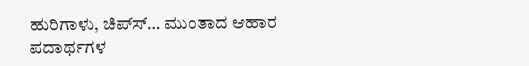ಹುರಿಗಾಳು, ಚಿಪ್‌ಸ್‌… ಮುಂತಾದ ಆಹಾರ ಪದಾರ್ಥಗಳ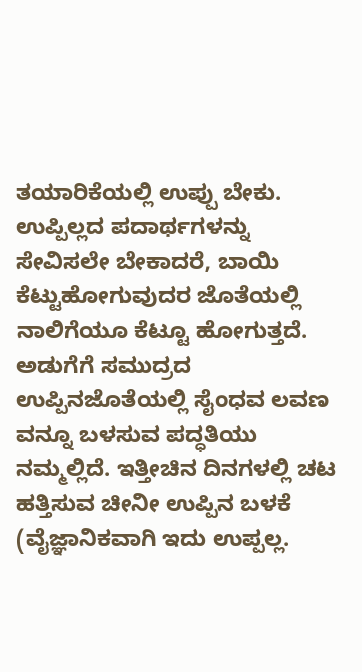ತಯಾರಿಕೆಯಲ್ಲಿ ಉಪ್ಪು ಬೇಕು. ಉಪ್ಪಿಲ್ಲದ ಪದಾರ್ಥಗಳನ್ನು ಸೇವಿಸಲೇ ಬೇಕಾದರೆ, ಬಾಯಿ ಕೆಟ್ಟುಹೋಗುವುದರ ಜೊತೆಯಲ್ಲಿ ನಾಲಿಗೆಯೂ ಕೆಟ್ಟೂ ಹೋಗುತ್ತದೆ. ಅಡುಗೆಗೆ ಸಮುದ್ರದ ಉಪ್ಪಿನಜೊತೆಯಲ್ಲಿ ಸೈಂಧವ ಲವಣ ವನ್ನೂ ಬಳಸುವ ಪದ್ಧತಿಯು ನಮ್ಮಲ್ಲಿದೆ. ಇತ್ತೀಚಿನ ದಿನಗಳಲ್ಲಿ ಚಟ ಹತ್ತಿಸುವ ಚೀನೀ ಉಪ್ಪಿನ ಬಳಕೆ (ವೈಜ್ಞಾನಿಕವಾಗಿ ಇದು ಉಪ್ಪಲ್ಲ.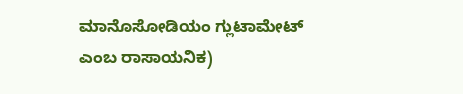ಮಾನೊಸೋಡಿಯಂ ಗ್ಲುಟಾಮೇಟ್ ಎಂಬ ರಾಸಾಯನಿಕ)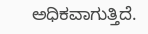ಅಧಿಕವಾಗುತ್ತಿದೆ.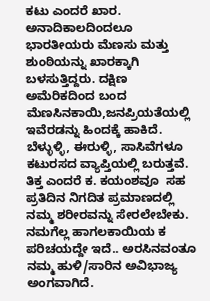ಕಟು ಎಂದರೆ ಖಾರ. ಅನಾದಿಕಾಲದಿಂದಲೂ ಭಾರತೀಯರು ಮೆಣಸು ಮತ್ತು ಶುಂಠಿಯನ್ನು ಖಾರಕ್ಕಾಗಿ ಬಳಸುತ್ತಿದ್ದರು. ದಕ್ಷಿಣ ಅಮೆರಿಕದಿಂದ ಬಂದ ಮೆಣಸಿನಕಾಯಿ,ಜನಪ್ರಿಯತೆಯಲ್ಲಿ ಇವೆರಡನ್ನು ಹಿಂದಕ್ಕೆ ಹಾಕಿದೆ. ಬೆಳ್ಳುಳ್ಳಿ, ಈರುಳ್ಳಿ, ಸಾಸಿವೆಗಳೂ ಕಟುರಸದ ವ್ಯಾಪ್ತಿಯಲ್ಲಿ ಬರುತ್ತವೆ. ತಿಕ್ತ ಎಂದರೆ ಕ. ಕಯಂಶವೂ  ಸಹ ಪ್ರತಿದಿನ ನಿಗದಿತ ಪ್ರಮಾಣದಲ್ಲಿ ನಮ್ಮ ಶರೀರವನ್ನು ಸೇರಲೇಬೇಕು. ನಮಗೆಲ್ಲ ಹಾಗಲಕಾಯಿಯ ಕ ಪರಿಚಯದ್ದೇ ಇದೆ.. ಅರಸಿನವಂತೂ ನಮ್ಮ ಹುಳಿ/ಸಾರಿನ ಅವಿಭಾಜ್ಯ ಅಂಗವಾಗಿದೆ.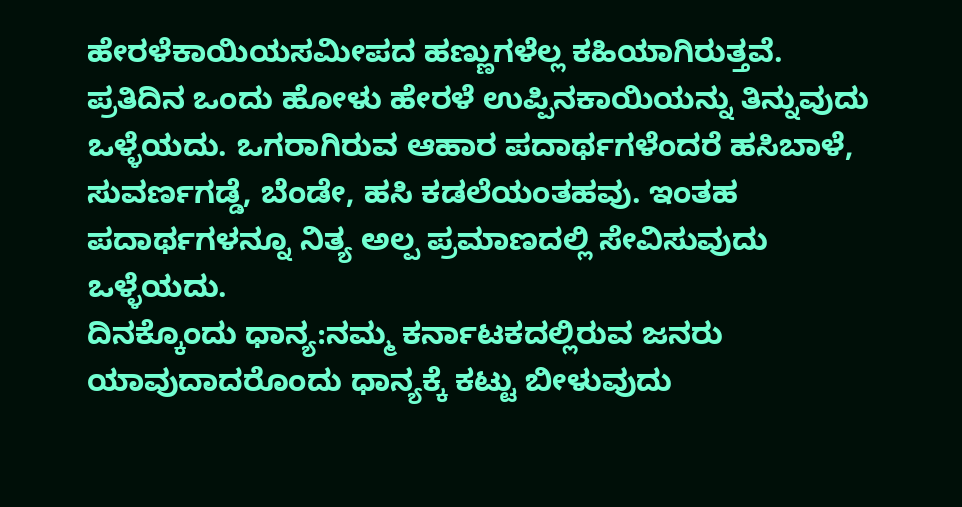ಹೇರಳೆಕಾಯಿಯಸಮೀಪದ ಹಣ್ಣುಗಳೆಲ್ಲ ಕಹಿಯಾಗಿರುತ್ತವೆ.
ಪ್ರತಿದಿನ ಒಂದು ಹೋಳು ಹೇರಳೆ ಉಪ್ಪಿನಕಾಯಿಯನ್ನು ತಿನ್ನುವುದು ಒಳ್ಳೆಯದು. ಒಗರಾಗಿರುವ ಆಹಾರ ಪದಾರ್ಥಗಳೆಂದರೆ ಹಸಿಬಾಳೆ, ಸುವರ್ಣಗಡ್ಡೆ, ಬೆಂಡೇ, ಹಸಿ ಕಡಲೆಯಂತಹವು. ಇಂತಹ ಪದಾರ್ಥಗಳನ್ನೂ ನಿತ್ಯ ಅಲ್ಪ ಪ್ರಮಾಣದಲ್ಲಿ ಸೇವಿಸುವುದು ಒಳ್ಳೆಯದು.
ದಿನಕ್ಕೊಂದು ಧಾನ್ಯ:ನಮ್ಮ ಕರ್ನಾಟಕದಲ್ಲಿರುವ ಜನರು ಯಾವುದಾದರೊಂದು ಧಾನ್ಯಕ್ಕೆ ಕಟ್ಟು ಬೀಳುವುದು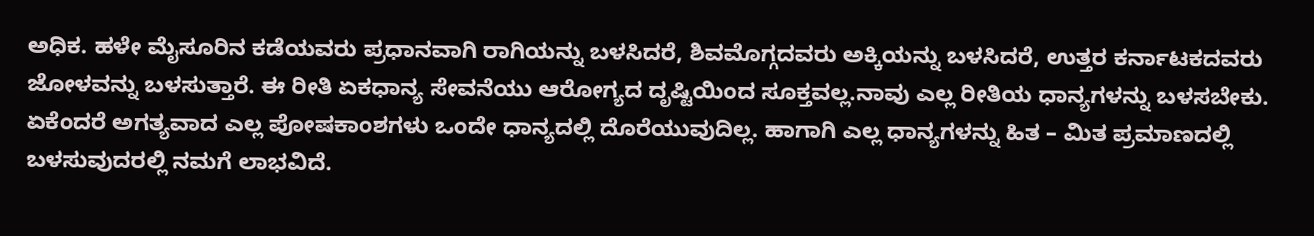ಅಧಿಕ. ಹಳೇ ಮೈಸೂರಿನ ಕಡೆಯವರು ಪ್ರಧಾನವಾಗಿ ರಾಗಿಯನ್ನು ಬಳಸಿದರೆ, ಶಿವಮೊಗ್ಗದವರು ಅಕ್ಕಿಯನ್ನು ಬಳಸಿದರೆ, ಉತ್ತರ ಕರ್ನಾಟಕದವರು ಜೋಳವನ್ನು ಬಳಸುತ್ತಾರೆ. ಈ ರೀತಿ ಏಕಧಾನ್ಯ ಸೇವನೆಯು ಆರೋಗ್ಯದ ದೃಷ್ಟಿಯಿಂದ ಸೂಕ್ತವಲ್ಲ.ನಾವು ಎಲ್ಲ ರೀತಿಯ ಧಾನ್ಯಗಳನ್ನು ಬಳಸಬೇಕು.
ಏಕೆಂದರೆ ಅಗತ್ಯವಾದ ಎಲ್ಲ ಪೋಷಕಾಂಶಗಳು ಒಂದೇ ಧಾನ್ಯದಲ್ಲಿ ದೊರೆಯುವುದಿಲ್ಲ. ಹಾಗಾಗಿ ಎಲ್ಲ ಧಾನ್ಯಗಳನ್ನು ಹಿತ – ಮಿತ ಪ್ರಮಾಣದಲ್ಲಿ ಬಳಸುವುದರಲ್ಲಿ ನಮಗೆ ಲಾಭವಿದೆ.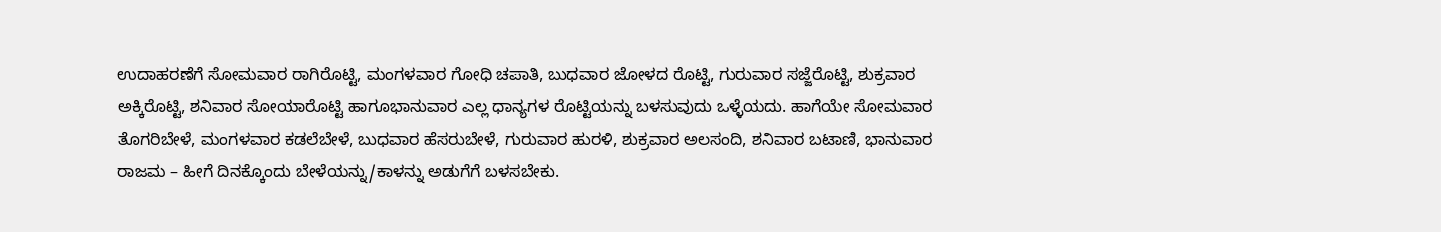ಉದಾಹರಣೆಗೆ ಸೋಮವಾರ ರಾಗಿರೊಟ್ಟಿ, ಮಂಗಳವಾರ ಗೋಧಿ ಚಪಾತಿ, ಬುಧವಾರ ಜೋಳದ ರೊಟ್ಟಿ, ಗುರುವಾರ ಸಜ್ಜೆರೊಟ್ಟಿ, ಶುಕ್ರವಾರ ಅಕ್ಕಿರೊಟ್ಟಿ, ಶನಿವಾರ ಸೋಯಾರೊಟ್ಟಿ ಹಾಗೂಭಾನುವಾರ ಎಲ್ಲ ಧಾನ್ಯಗಳ ರೊಟ್ಟಿಯನ್ನು ಬಳಸುವುದು ಒಳ್ಳೆಯದು. ಹಾಗೆಯೇ ಸೋಮವಾರ ತೊಗರಿಬೇಳೆ, ಮಂಗಳವಾರ ಕಡಲೆಬೇಳೆ, ಬುಧವಾರ ಹೆಸರುಬೇಳೆ, ಗುರುವಾರ ಹುರಳಿ, ಶುಕ್ರವಾರ ಅಲಸಂದಿ, ಶನಿವಾರ ಬಟಾಣಿ, ಭಾನುವಾರ ರಾಜಮ – ಹೀಗೆ ದಿನಕ್ಕೊಂದು ಬೇಳೆಯನ್ನು/ಕಾಳನ್ನು ಅಡುಗೆಗೆ ಬಳಸಬೇಕು.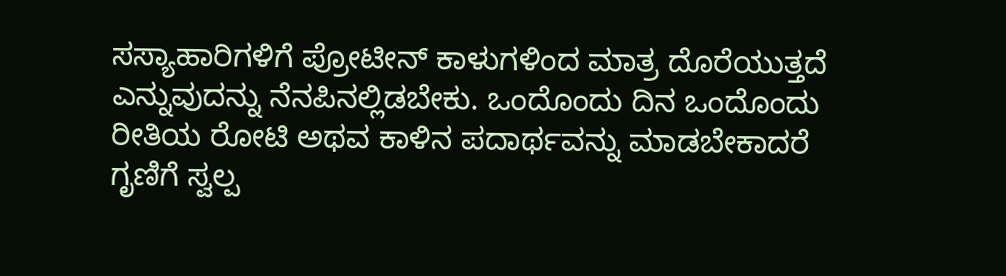ಸಸ್ಯಾಹಾರಿಗಳಿಗೆ ಪ್ರೋಟೀನ್ ಕಾಳುಗಳಿಂದ ಮಾತ್ರ ದೊರೆಯುತ್ತದೆ ಎನ್ನುವುದನ್ನು ನೆನಪಿನಲ್ಲಿಡಬೇಕು. ಒಂದೊಂದು ದಿನ ಒಂದೊಂದು ರೀತಿಯ ರೋಟಿ ಅಥವ ಕಾಳಿನ ಪದಾರ್ಥವನ್ನು ಮಾಡಬೇಕಾದರೆ ಗೃಣಿಗೆ ಸ್ವಲ್ಪ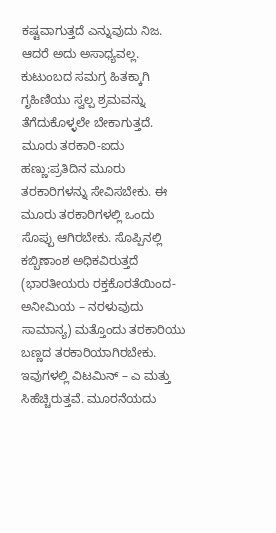ಕಷ್ಟವಾಗುತ್ತದೆ ಎನ್ನುವುದು ನಿಜ. ಆದರೆ ಅದು ಅಸಾಧ್ಯವಲ್ಲ. ಕುಟುಂಬದ ಸಮಗ್ರ ಹಿತಕ್ಕಾಗಿ ಗೃಹಿಣಿಯು ಸ್ವಲ್ಪ ಶ್ರಮವನ್ನು ತೆಗೆದುಕೊಳ್ಳಲೇ ಬೇಕಾಗುತ್ತದೆ.
ಮೂರು ತರಕಾರಿ-ಐದು ಹಣ್ಣು:ಪ್ರತಿದಿನ ಮೂರು ತರಕಾರಿಗಳನ್ನು ಸೇವಿಸಬೇಕು. ಈ ಮೂರು ತರಕಾರಿಗಳಲ್ಲಿ ಒಂದು ಸೊಪ್ಪು ಆಗಿರಬೇಕು. ಸೊಪ್ಪಿನಲ್ಲಿ ಕಬ್ಬಿಣಾಂಶ ಅಧಿಕವಿರುತ್ತದೆ (ಭಾರತೀಯರು ರಕ್ತಕೊರತೆಯಿಂದ- ಅನೀಮಿಯ – ನರಳುವುದು ಸಾಮಾನ್ಯ) ಮತ್ತೊಂದು ತರಕಾರಿಯು ಬಣ್ಣದ ತರಕಾರಿಯಾಗಿರಬೇಕು. ಇವುಗಳಲ್ಲಿ ವಿಟಮಿನ್ – ಎ ಮತ್ತು ಸಿಹೆಚ್ಚಿರುತ್ತವೆ. ಮೂರನೆಯದು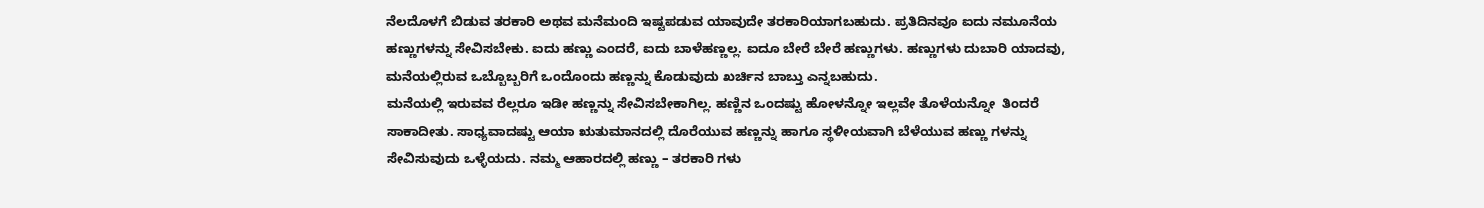ನೆಲದೊಳಗೆ ಬಿಡುವ ತರಕಾರಿ ಅಥವ ಮನೆಮಂದಿ ಇಷ್ಟಪಡುವ ಯಾವುದೇ ತರಕಾರಿಯಾಗಬಹುದು. ಪ್ರತಿದಿನವೂ ಐದು ನಮೂನೆಯ ಹಣ್ಣುಗಳನ್ನು ಸೇವಿಸಬೇಕು. ಐದು ಹಣ್ಣು ಎಂದರೆ, ಐದು ಬಾಳೆಹಣ್ಣಲ್ಲ. ಐದೂ ಬೇರೆ ಬೇರೆ ಹಣ್ಣುಗಳು. ಹಣ್ಣುಗಳು ದುಬಾರಿ ಯಾದವು, ಮನೆಯಲ್ಲಿರುವ ಒಬ್ಬೊಬ್ಬರಿಗೆ ಒಂದೊಂದು ಹಣ್ಣನ್ನು ಕೊಡುವುದು ಖರ್ಚಿನ ಬಾಬ್ತು ಎನ್ನಬಹುದು.
ಮನೆಯಲ್ಲಿ ಇರುವವ ರೆಲ್ಲರೂ ಇಡೀ ಹಣ್ಣನ್ನು ಸೇವಿಸಬೇಕಾಗಿಲ್ಲ. ಹಣ್ಣಿನ ಒಂದಷ್ಟು ಹೋಳನ್ನೋ ಇಲ್ಲವೇ ತೊಳೆಯನ್ನೋ  ತಿಂದರೆ ಸಾಕಾದೀತು. ಸಾಧ್ಯವಾದಷ್ಟು ಆಯಾ ಋತುಮಾನದಲ್ಲಿ ದೊರೆಯುವ ಹಣ್ಣನ್ನು ಹಾಗೂ ಸ್ಥಳೀಯವಾಗಿ ಬೆಳೆಯುವ ಹಣ್ಣು ಗಳನ್ನು ಸೇವಿಸುವುದು ಒಳ್ಳೆಯದು. ನಮ್ಮ ಆಹಾರದಲ್ಲಿ ಹಣ್ಣು – ತರಕಾರಿ ಗಳು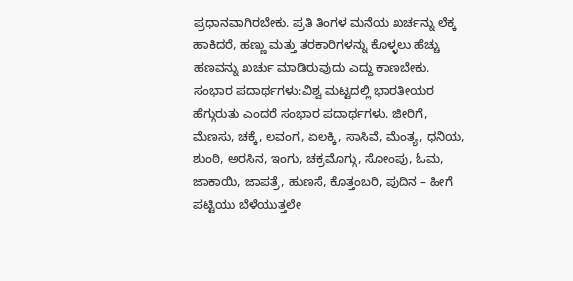ಪ್ರಧಾನವಾಗಿರಬೇಕು. ಪ್ರತಿ ತಿಂಗಳ ಮನೆಯ ಖರ್ಚನ್ನು ಲೆಕ್ಕ ಹಾಕಿದರೆ, ಹಣ್ಣು ಮತ್ತು ತರಕಾರಿಗಳನ್ನು ಕೊಳ್ಳಲು ಹೆಚ್ಚು ಹಣವನ್ನು ಖರ್ಚು ಮಾಡಿರುವುದು ಎದ್ದು ಕಾಣಬೇಕು.
ಸಂಭಾರ ಪದಾರ್ಥಗಳು:ವಿಶ್ವ ಮಟ್ಟದಲ್ಲಿ ಭಾರತೀಯರ ಹೆಗ್ಗುರುತು ಎಂದರೆ ಸಂಭಾರ ಪದಾರ್ಥಗಳು. ಜೀರಿಗೆ, ಮೆಣಸು, ಚಕ್ಕೆ, ಲವಂಗ, ಏಲಕ್ಕಿ, ಸಾಸಿವೆ, ಮೆಂತ್ಯ, ಧನಿಯ, ಶುಂಠಿ, ಅರಸಿನ, ಇಂಗು, ಚಕ್ರಮೊಗ್ಗು, ಸೋಂಪು, ಓಮ, ಜಾಕಾಯಿ, ಜಾಪತ್ರೆ, ಹುಣಸೆ, ಕೊತ್ತಂಬರಿ, ಪುದಿನ – ಹೀಗೆ ಪಟ್ಟಿಯು ಬೆಳೆಯುತ್ತಲೇ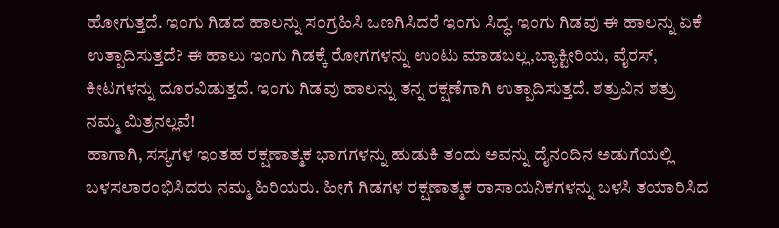ಹೋಗುತ್ತದೆ. ಇಂಗು ಗಿಡದ ಹಾಲನ್ನು ಸಂಗ್ರಹಿಸಿ ಒಣಗಿಸಿದರೆ ಇಂಗು ಸಿದ್ಧ. ಇಂಗು ಗಿಡವು ಈ ಹಾಲನ್ನು ಏಕೆ ಉತ್ಪಾದಿಸುತ್ತದೆ? ಈ ಹಾಲು ಇಂಗು ಗಿಡಕ್ಕೆ ರೋಗಗಳನ್ನು ಉಂಟು ಮಾಡಬಲ್ಲ,ಬ್ಯಾಕ್ಟೀರಿಯ, ವೈರಸ್, ಕೀಟಗಳನ್ನು ದೂರವಿಡುತ್ತದೆ. ಇಂಗು ಗಿಡವು ಹಾಲನ್ನು ತನ್ನ ರಕ್ಷಣೆಗಾಗಿ ಉತ್ಪಾದಿಸುತ್ತದೆ. ಶತ್ರುವಿನ ಶತ್ರು ನಮ್ಮ ಮಿತ್ರನಲ್ಲವೆ!
ಹಾಗಾಗಿ, ಸಸ್ಯಗಳ ಇಂತಹ ರಕ್ಷಣಾತ್ಮಕ ಭಾಗಗಳನ್ನು ಹುಡುಕಿ ತಂದು ಅವನ್ನು ದೈನಂದಿನ ಅಡುಗೆಯಲ್ಲಿ ಬಳಸಲಾರಂಭಿಸಿದರು ನಮ್ಮ ಹಿರಿಯರು. ಹೀಗೆ ಗಿಡಗಳ ರಕ್ಷಣಾತ್ಮಕ ರಾಸಾಯನಿಕಗಳನ್ನು ಬಳಸಿ ತಯಾರಿಸಿದ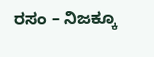ರಸಂ – ನಿಜಕ್ಕೂ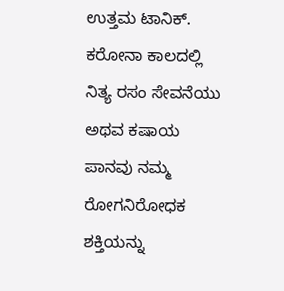ಉತ್ತಮ ಟಾನಿಕ್. ಕರೋನಾ ಕಾಲದಲ್ಲಿ ನಿತ್ಯ ರಸಂ ಸೇವನೆಯು ಅಥವ ಕಷಾಯ ಪಾನವು ನಮ್ಮ ರೋಗನಿರೋಧಕ ಶಕ್ತಿಯನ್ನು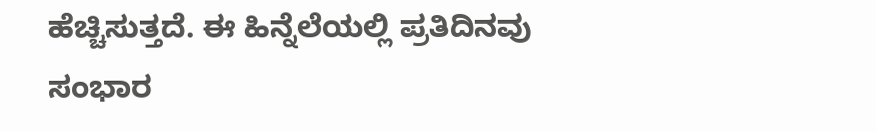ಹೆಚ್ಚಿಸುತ್ತದೆ. ಈ ಹಿನ್ನೆಲೆಯಲ್ಲಿ ಪ್ರತಿದಿನವು ಸಂಭಾರ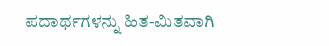ಪದಾರ್ಥಗಳನ್ನು ಹಿತ-ಮಿತವಾಗಿ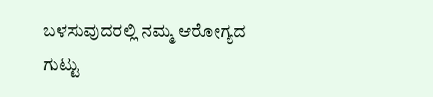ಬಳಸುವುದರಲ್ಲಿ ನಮ್ಮ ಆರೋಗ್ಯದ ಗುಟ್ಟು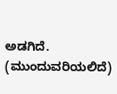ಅಡಗಿದೆ.
(ಮುಂದುವರಿಯಲಿದೆ)